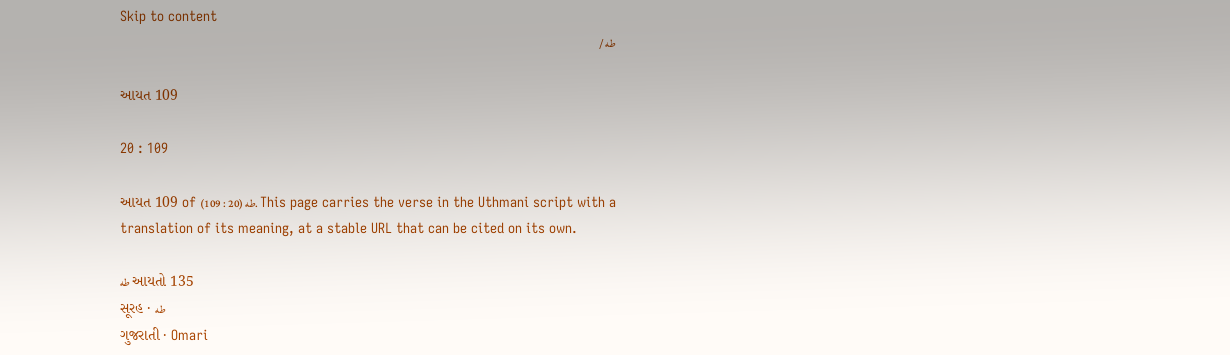Skip to content
طه /

આયત 109

20 : 109

આયત 109 of طه (20 : 109). This page carries the verse in the Uthmani script with a translation of its meaning, at a stable URL that can be cited on its own.

طه આયતો 135
સૂરહ · طه
ગુજરાતી · Omari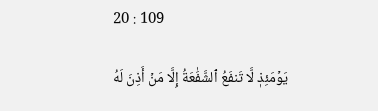20 : 109

يَوۡمَئِذٖ لَّا تَنفَعُ ٱلشَّفَٰعَةُ إِلَّا مَنۡ أَذِنَ لَهُ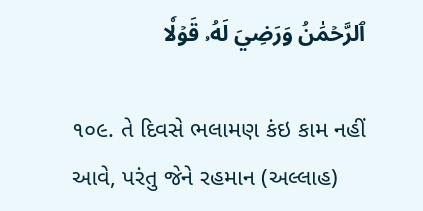ٱلرَّحۡمَٰنُ وَرَضِيَ لَهُۥ قَوۡلٗا

૧૦૯. તે દિવસે ભલામણ કંઇ કામ નહીં આવે, પરંતુ જેને રહમાન (અલ્લાહ)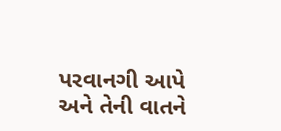પરવાનગી આપે અને તેની વાતને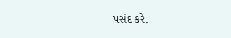પસંદ કરે.